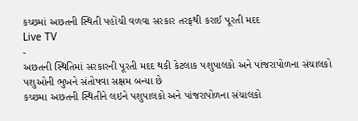કચ્છમાં અછતની સ્થિતી પહોંચી વળવા સરકાર તરફથી કરાઈ પૂરતી મદદ
Live TV
-
અછતની સ્થિતિમાં સરકારની પૂરતી મદદ થકી કેટલાક પશુપાલકો અને પાંજરાપોળના સંચાલકો પશુઓની ભુખને સંતોષવા સક્ષમ બન્યા છે
કચ્છમા અછતની સ્થિતીને લઇને પશુપાલકો અને પાંજરાપોળના સંચાલકો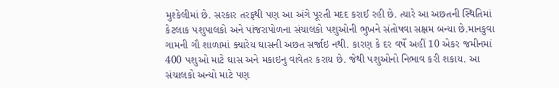મુશ્કેલીમાં છે. સરકાર તરફથી પણ આ અંગે પૂરતી મદદ કરાઈ રહી છે. ત્યારે આ અછતની સ્થિતિમાં કેટલાક પશુપાલકો અને પાંજરાપોળના સંચાલકો પશુઓની ભુખને સંતોષવા સક્ષમ બન્યા છે.માનકુવા ગામની ગૌ શાળામાં ક્યારેય ઘાસની અછત સર્જાઇ નથી. કારણ કે દર વર્ષે અહીં 10 એકર જમીનમાં 400 પશુઓ માટે ઘાસ અને મકાઇનુ વાવેતર કરાય છે. જેથી પશુઓનો નિભાવ કરી શકાય. આ સંચાલકો અન્યો માટે પણ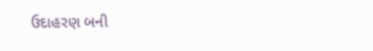ઉદાહરણ બની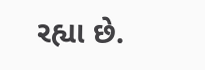રહ્યા છે.